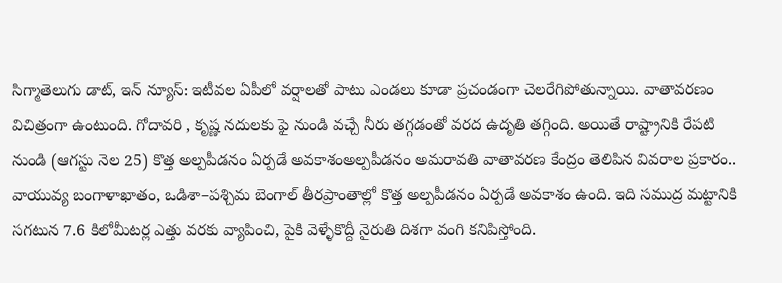సిగ్మాతెలుగు డాట్, ఇన్ న్యూస్: ఇటీవల ఏపీలో వర్షాలతో పాటు ఎండలు కూడా ప్రచండంగా చెలరేగిపోతున్నాయి. వాతావరణం విచిత్రంగా ఉంటుంది. గోదావరి , కృష్ణ నదులకు ఫై నుండి వచ్చే నీరు తగ్గడంతో వరద ఉదృతి తగ్గింది. అయితే రాష్ట్రానికి రేపటి నుండి (ఆగస్టు నెల 25) కొత్త అల్పపీడనం ఏర్పడే అవకాశంఅల్పపీడనం అమరావతి వాతావరణ కేంద్రం తెలిపిన వివరాల ప్రకారం.. వాయువ్య బంగాళాఖాతం, ఒడిశా–పశ్చిమ బెంగాల్ తీరప్రాంతాల్లో కొత్త అల్పపీడనం ఏర్పడే అవకాశం ఉంది. ఇది సముద్ర మట్టానికి సగటున 7.6 కిలోమీటర్ల ఎత్తు వరకు వ్యాపించి, పైకి వెళ్ళేకొద్దీ నైరుతి దిశగా వంగి కనిపిస్తోంది.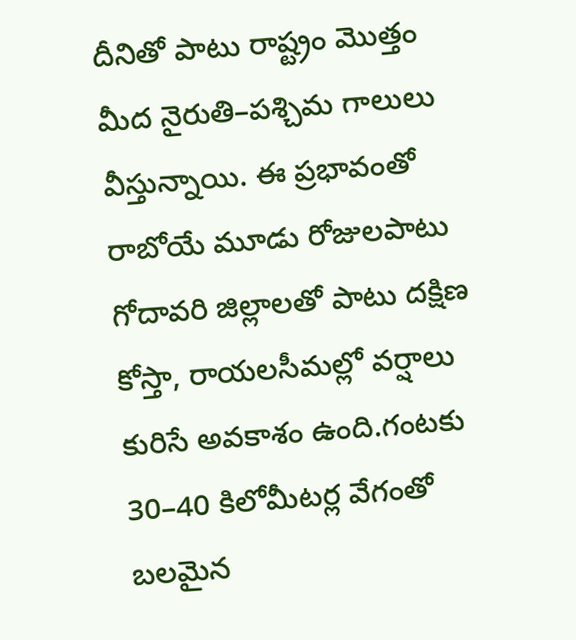దీనితో పాటు రాష్ట్రం మొత్తం మీద నైరుతి–పశ్చిమ గాలులు వీస్తున్నాయి. ఈ ప్రభావంతో రాబోయే మూడు రోజులపాటు గోదావరి జిల్లాలతో పాటు దక్షిణ కోస్తా, రాయలసీమల్లో వర్షాలు కురిసే అవకాశం ఉంది.గంటకు 30–40 కిలోమీటర్ల వేగంతో బలమైన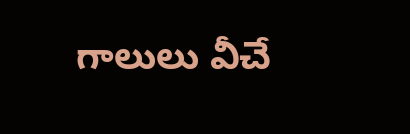గాలులు వీచే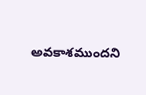అవకాశముందని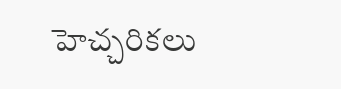హెచ్చరికలు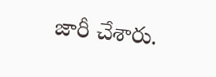జారీ చేశారు.